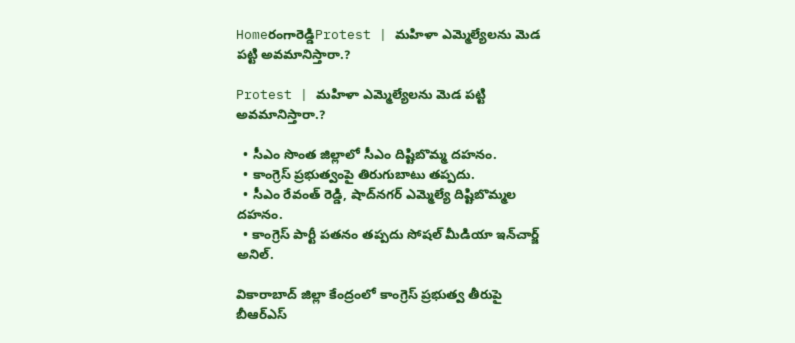Homeరంగారెడ్డిProtest | మహిళా ఎమ్మెల్యేలను మెడ పట్టి అవమానిస్తారా.?

Protest | మహిళా ఎమ్మెల్యేలను మెడ పట్టి అవమానిస్తారా.?

  • సీఎం సొంత జిల్లాలో సీఎం దిష్టిబొమ్మ దహనం.
  • కాంగ్రెస్ ప్రభుత్వంపై తిరుగుబాటు తప్పదు.
  • సీఎం రేవంత్ రెడ్డి, షాద్‌నగర్ ఎమ్మెల్యే దిష్టిబొమ్మల దహనం.
  • కాంగ్రెస్ పార్టీ పతనం తప్పదు సోషల్ మీడియా ఇన్‌చార్జ్ అనిల్.

వికారాబాద్ జిల్లా కేంద్రంలో కాంగ్రెస్ ప్రభుత్వ తీరుపై బీఆర్‌ఎస్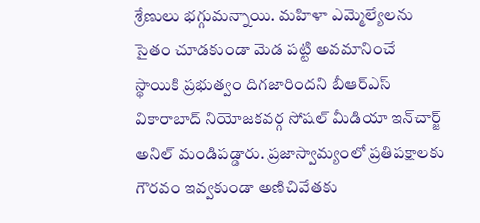శ్రేణులు భగ్గుమన్నాయి. మహిళా ఎమ్మెల్యేలను సైతం చూడకుండా మెడ పట్టి అవమానించే స్థాయికి ప్రభుత్వం దిగజారిందని బీఆర్‌ఎస్ వికారాబాద్ నియోజకవర్గ సోషల్ మీడియా ఇన్‌చార్జ్ అనిల్ మండిపడ్డారు. ప్రజాస్వామ్యంలో ప్రతిపక్షాలకు గౌరవం ఇవ్వకుండా అణిచివేతకు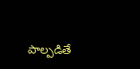పాల్పడితే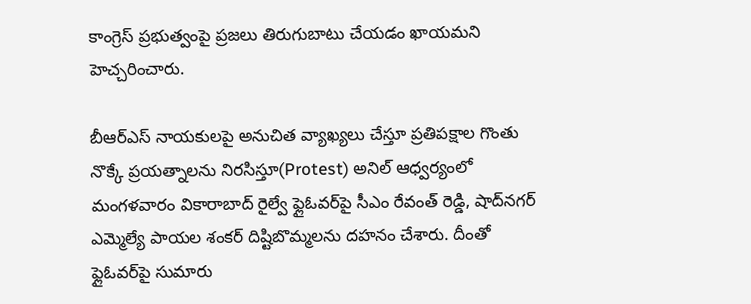కాంగ్రెస్ ప్రభుత్వంపై ప్రజలు తిరుగుబాటు చేయడం ఖాయమని హెచ్చరించారు.

బీఆర్‌ఎస్ నాయకులపై అనుచిత వ్యాఖ్యలు చేస్తూ ప్రతిపక్షాల గొంతు నొక్కే ప్రయత్నాలను నిరసిస్తూ(Protest) అనిల్ ఆధ్వర్యంలో మంగళవారం వికారాబాద్ రైల్వే ఫ్లైఓవర్‌పై సీఎం రేవంత్ రెడ్డి, షాద్‌నగర్ ఎమ్మెల్యే పాయల శంకర్ దిష్టిబొమ్మలను దహనం చేశారు. దీంతో ఫ్లైఓవర్‌పై సుమారు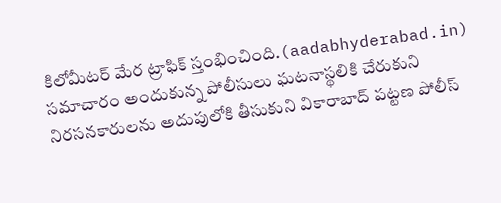కిలోమీటర్ మేర ట్రాఫిక్ స్తంభించింది.(aadabhyderabad.in) సమాచారం అందుకున్న పోలీసులు ఘటనాస్థలికి చేరుకుని నిరసనకారులను అదుపులోకి తీసుకుని వికారాబాద్ పట్టణ పోలీస్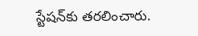స్టేషన్‌కు తరలించారు.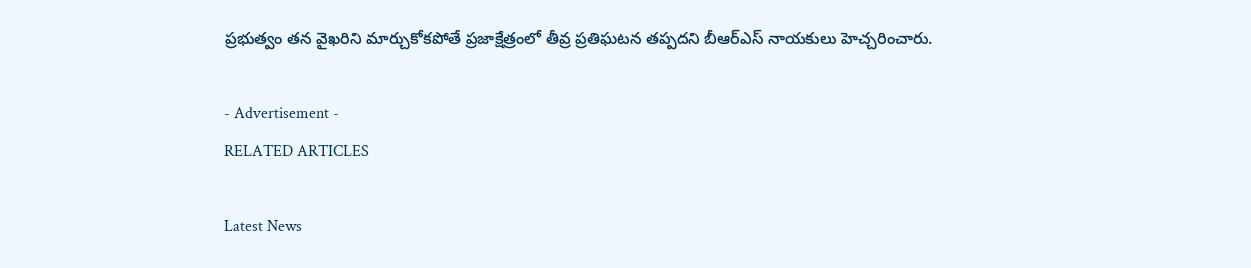ప్రభుత్వం తన వైఖరిని మార్చుకోకపోతే ప్రజాక్షేత్రంలో తీవ్ర ప్రతిఘటన తప్పదని బీఆర్‌ఎస్ నాయకులు హెచ్చరించారు.

- Advertisement -
RELATED ARTICLES

Latest News